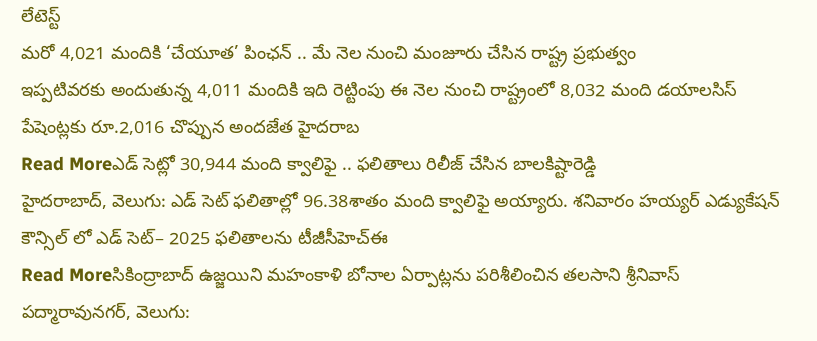లేటెస్ట్
మరో 4,021 మందికి ‘చేయూత’ పింఛన్ .. మే నెల నుంచి మంజూరు చేసిన రాష్ట్ర ప్రభుత్వం
ఇప్పటివరకు అందుతున్న 4,011 మందికి ఇది రెట్టింపు ఈ నెల నుంచి రాష్ట్రంలో 8,032 మంది డయాలసిస్ పేషెంట్లకు రూ.2,016 చొప్పున అందజేత హైదరాబ
Read Moreఎడ్ సెట్లో 30,944 మంది క్వాలిఫై .. ఫలితాలు రిలీజ్ చేసిన బాలకిష్టారెడ్డి
హైదరాబాద్, వెలుగు: ఎడ్ సెట్ ఫలితాల్లో 96.38శాతం మంది క్వాలిఫై అయ్యారు. శనివారం హయ్యర్ ఎడ్యుకేషన్ కౌన్సిల్ లో ఎడ్ సెట్– 2025 ఫలితాలను టీజీసీహెచ్ఈ
Read Moreసికింద్రాబాద్ ఉజ్జయిని మహంకాళి బోనాల ఏర్పాట్లను పరిశీలించిన తలసాని శ్రీనివాస్
పద్మారావునగర్, వెలుగు: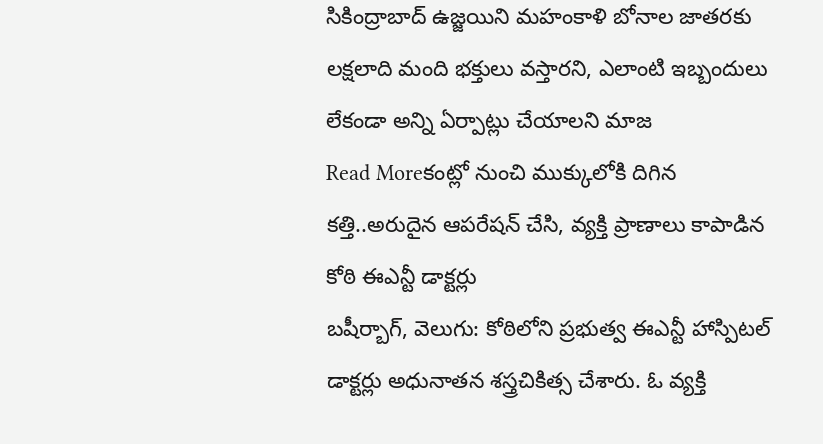సికింద్రాబాద్ ఉజ్జయిని మహంకాళి బోనాల జాతరకు లక్షలాది మంది భక్తులు వస్తారని, ఎలాంటి ఇబ్బందులు లేకండా అన్ని ఏర్పాట్లు చేయాలని మాజ
Read Moreకంట్లో నుంచి ముక్కులోకి దిగిన కత్తి..అరుదైన ఆపరేషన్ చేసి, వ్యక్తి ప్రాణాలు కాపాడిన కోఠి ఈఎన్టీ డాక్టర్లు
బషీర్బాగ్, వెలుగు: కోఠిలోని ప్రభుత్వ ఈఎన్టీ హాస్పిటల్ డాక్టర్లు అధునాతన శస్త్రచికిత్స చేశారు. ఓ వ్యక్తి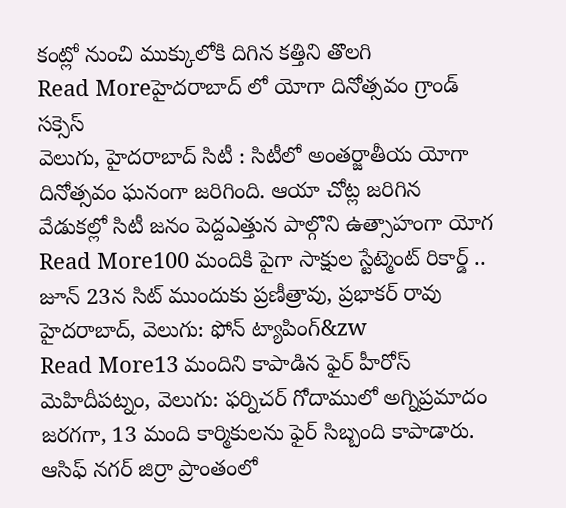కంట్లో నుంచి ముక్కులోకి దిగిన కత్తిని తొలగి
Read Moreహైదరాబాద్ లో యోగా దినోత్సవం గ్రాండ్ సక్సెస్
వెలుగు, హైదరాబాద్ సిటీ : సిటీలో అంతర్జాతీయ యోగా దినోత్సవం ఘనంగా జరిగింది. ఆయా చోట్ల జరిగిన వేడుకల్లో సిటీ జనం పెద్దఎత్తున పాల్గొని ఉత్సాహంగా యోగ
Read More100 మందికి పైగా సాక్షుల స్టేట్మెంట్ రికార్డ్ .. జూన్ 23న సిట్ ముందుకు ప్రణీత్రావు, ప్రభాకర్ రావు
హైదరాబాద్, వెలుగు: ఫోన్ ట్యాపింగ్&zw
Read More13 మందిని కాపాడిన ఫైర్ హీరోస్
మెహిదీపట్నం, వెలుగు: ఫర్నిచర్ గోదాములో అగ్నిప్రమాదం జరగగా, 13 మంది కార్మికులను ఫైర్ సిబ్బంది కాపాడారు. ఆసిఫ్ నగర్ జిర్రా ప్రాంతంలో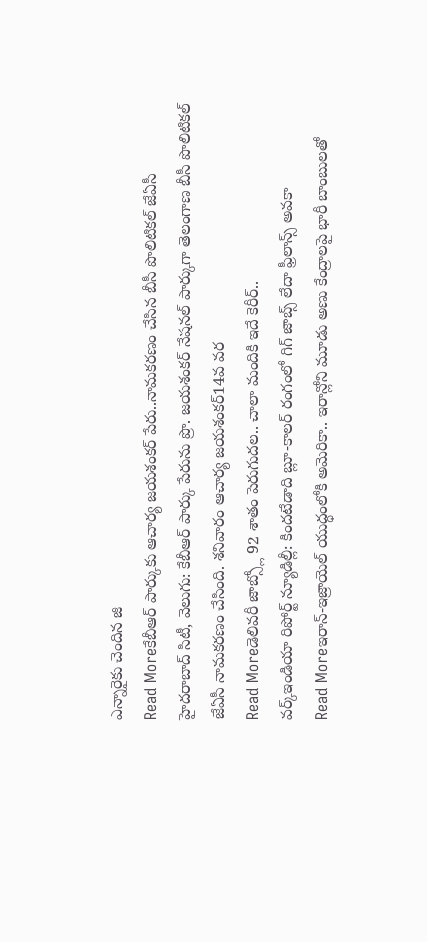ఎన్నారైకు చెందిన జి
Read Moreకేబీఆర్ పార్కుకు ఆచార్య జయశంకర్ పేరు..నామకరణం చేసిన బీసీ పొలిటికల్ జేఏసీ
హైదరాబాద్ సిటీ, వెలుగు: కేబీఆర్ పార్కు పేరును ప్రొ. జయశంకర్ నేషనల్ పార్కుగా తెలంగాణ బీసీ పొలిటికల్ జేఏసీ నామకరణం చేసింది. శనివారం ఆచార్య జయశంకర్14వ వర
Read Moreడెలివరీ జాబ్స్లో 92 శాతం పెరుగుదల.. చాలా మందికి ఇదే కెరీర్..
వర్క్ఇండియా రిపోర్ట్ న్యూడిల్లీ: కిందటేడాది బ్లూ-కాలర్ రంగంలో గిగ్ జాబ్స్ లేదా ఫ్రీలాన్స్ అవకా
Read Moreఇరాన్-ఇజ్రాయెల్ యుద్ధంలోకి అమెరికా.. ఇరాన్లోని మూడు అణు కేంద్రాలపై భారీ బాంబులతో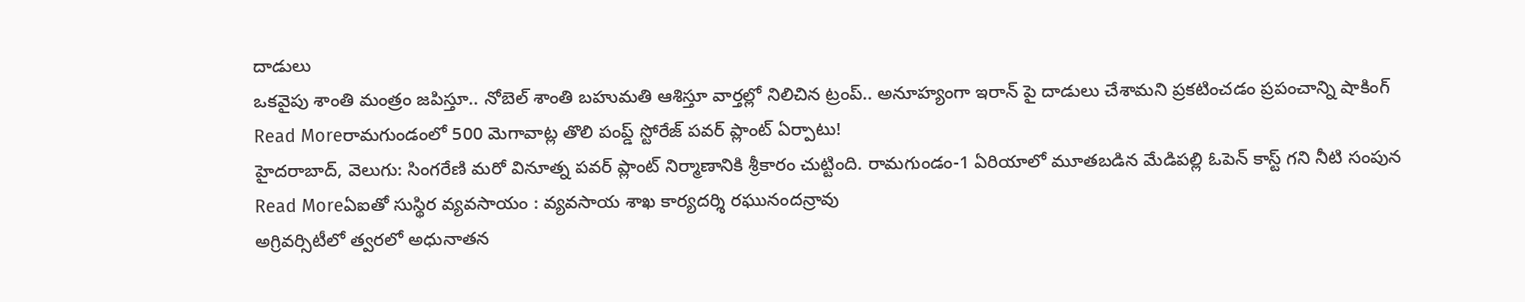దాడులు
ఒకవైపు శాంతి మంత్రం జపిస్తూ.. నోబెల్ శాంతి బహుమతి ఆశిస్తూ వార్తల్లో నిలిచిన ట్రంప్.. అనూహ్యంగా ఇరాన్ పై దాడులు చేశామని ప్రకటించడం ప్రపంచాన్ని షాకింగ్
Read Moreరామగుండంలో 500 మెగావాట్ల తొలి పంప్డ్ స్టోరేజ్ పవర్ ప్లాంట్ ఏర్పాటు!
హైదరాబాద్, వెలుగు: సింగరేణి మరో వినూత్న పవర్ ప్లాంట్ నిర్మాణానికి శ్రీకారం చుట్టింది. రామగుండం-1 ఏరియాలో మూతబడిన మేడిపల్లి ఓపెన్ కాస్ట్ గని నీటి సంపున
Read Moreఏఐతో సుస్థిర వ్యవసాయం : వ్యవసాయ శాఖ కార్యదర్శి రఘునందన్రావు
అగ్రివర్సిటీలో త్వరలో అధునాతన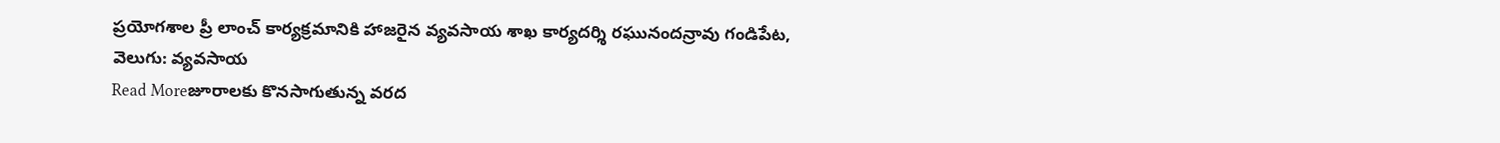ప్రయోగశాల ప్రీ లాంచ్ కార్యక్రమానికి హాజరైన వ్యవసాయ శాఖ కార్యదర్శి రఘునందన్రావు గండిపేట, వెలుగు: వ్యవసాయ
Read Moreజూరాలకు కొనసాగుతున్న వరద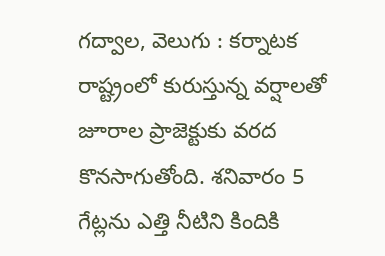గద్వాల, వెలుగు : కర్నాటక రాష్ట్రంలో కురుస్తున్న వర్షాలతో జూరాల ప్రాజెక్టుకు వరద కొనసాగుతోంది. శనివారం 5 గేట్లను ఎత్తి నీటిని కిందికి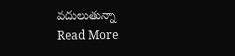వదులుతున్నా
Read More